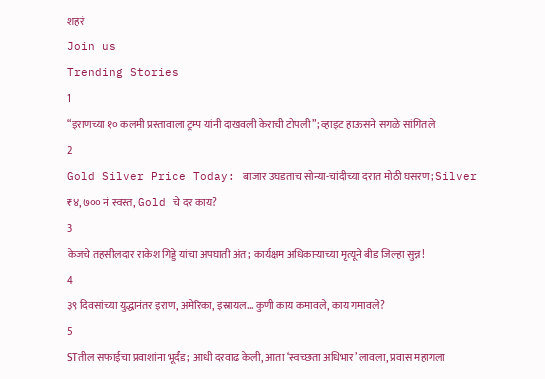शहरं
Join us
Trending Stories
1
“इराणच्या १० कलमी प्रस्तावाला ट्रम्प यांनी दाखवली केराची टोपली”; व्हाइट हाऊसने सगळे सांगितले
2
Gold Silver Price Today: बाजार उघडताच सोन्या-चांदीच्या दरात मोठी घसरण; Silver ₹४,७०० नं स्वस्त, Gold चे दर काय?
3
केजचे तहसीलदार राकेश गिड्डे यांचा अपघाती अंत; कार्यक्षम अधिकाऱ्याच्या मृत्यूने बीड जिल्हा सुन्न!
4
३९ दिवसांच्या युद्धानंतर इराण, अमेरिका, इस्रायल... कुणी काय कमावले, काय गमावले?
5
STतील सफाईचा प्रवाशांना भूर्दंड; आधी दरवाढ केली, आता ‘स्वच्छता अधिभार’ लावला, प्रवास महागला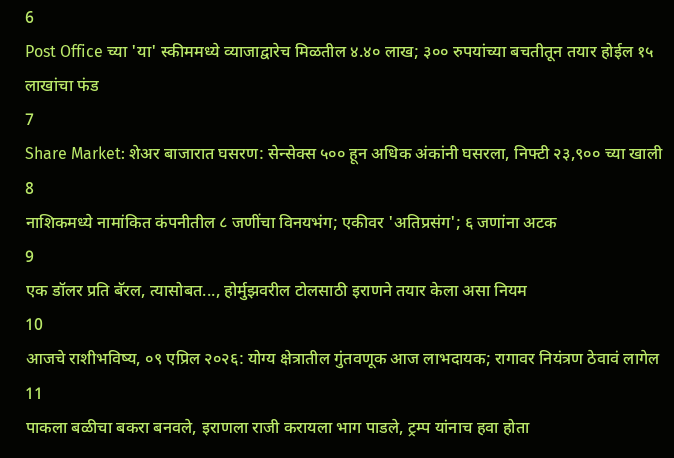6
Post Office च्या 'या' स्कीममध्ये व्याजाद्वारेच मिळतील ४.४० लाख; ३०० रुपयांच्या बचतीतून तयार होईल १५ लाखांचा फंड
7
Share Market: शेअर बाजारात घसरण: सेन्सेक्स ५०० हून अधिक अंकांनी घसरला, निफ्टी २३,९०० च्या खाली
8
नाशिकमध्ये नामांकित कंपनीतील ८ जणींचा विनयभंग; एकीवर 'अतिप्रसंग'; ६ जणांना अटक
9
एक डॉलर प्रति बॅरल, त्यासोबत..., होर्मुझवरील टोलसाठी इराणने तयार केला असा नियम
10
आजचे राशीभविष्य, ०९ एप्रिल २०२६: योग्य क्षेत्रातील गुंतवणूक आज लाभदायक; रागावर नियंत्रण ठेवावं लागेल
11
पाकला बळीचा बकरा बनवले, इराणला राजी करायला भाग पाडले, ट्रम्प यांनाच हवा होता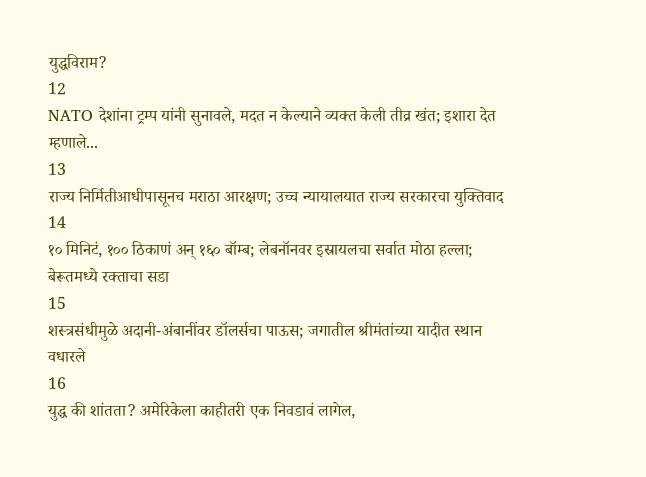युद्धविराम?
12
NATO देशांना ट्रम्प यांनी सुनावले, मदत न केल्याने व्यक्त केली तीव्र खंत; इशारा देत म्हणाले...
13
राज्य निर्मितीआधीपासूनच मराठा आरक्षण; उच्च न्यायालयात राज्य सरकारचा युक्तिवाद
14
१० मिनिटं, १०० ठिकाणं अन् १६० बॉम्ब; लेबनॉनवर इस्रायलचा सर्वात मोठा हल्ला; बेरूतमध्ये रक्ताचा सडा
15
शस्त्रसंधीमुळे अदानी-अंबानींवर डॉलर्सचा पाऊस; जगातील श्रीमंतांच्या यादीत स्थान वधारले
16
युद्ध की शांतता? अमेरिकेला काहीतरी एक निवडावं लागेल,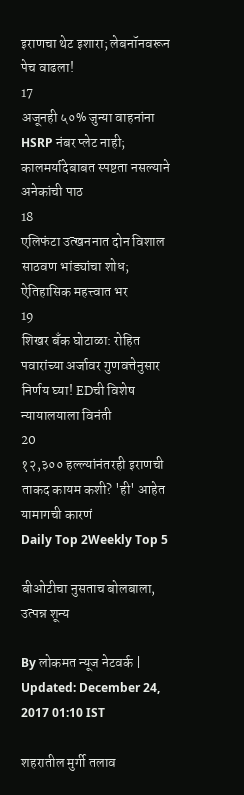इराणचा थेट इशारा; लेबनॉनवरून पेच वाढला!
17
अजूनही ५०% जुन्या वाहनांना HSRP नंबर प्लेट नाही; कालमर्यादेबाबत स्पष्टता नसल्याने अनेकांची पाठ
18
एलिफंटा उत्खननात दोन विशाल साठवण भांड्यांचा शोध; ऐतिहासिक महत्त्वात भर
19
शिखर बँक घोटाळा: रोहित पवारांच्या अर्जावर गुणवत्तेनुसार निर्णय घ्या! EDची विशेष न्यायालयाला विनंती
20
१२,३०० हल्ल्यांनंतरही इराणची ताकद कायम कशी? 'ही' आहेत यामागची कारणं
Daily Top 2Weekly Top 5

बीओटीचा नुसताच बोलबाला, उत्पन्न शून्य

By लोकमत न्यूज नेटवर्क | Updated: December 24, 2017 01:10 IST

शहरातील मुर्गी तलाव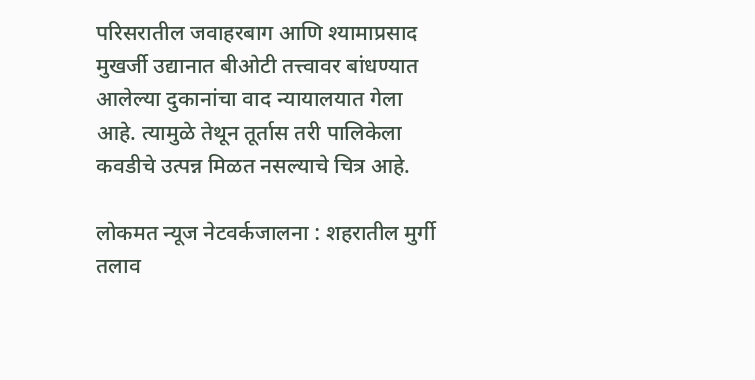परिसरातील जवाहरबाग आणि श्यामाप्रसाद मुखर्जी उद्यानात बीओटी तत्त्वावर बांधण्यात आलेल्या दुकानांचा वाद न्यायालयात गेला आहे. त्यामुळे तेथून तूर्तास तरी पालिकेला कवडीचे उत्पन्न मिळत नसल्याचे चित्र आहे.

लोकमत न्यूज नेटवर्कजालना : शहरातील मुर्गी तलाव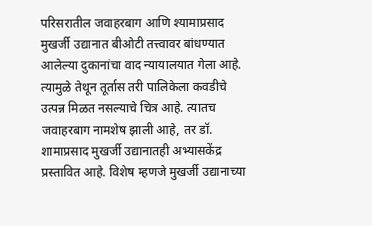परिसरातील जवाहरबाग आणि श्यामाप्रसाद मुखर्जी उद्यानात बीओटी तत्त्वावर बांधण्यात आलेल्या दुकानांचा वाद न्यायालयात गेला आहे. त्यामुळे तेथून तूर्तास तरी पालिकेला कवडीचे उत्पन्न मिळत नसल्याचे चित्र आहे. त्यातच जवाहरबाग नामशेष झाली आहे, तर डॉ. शामाप्रसाद मुखर्जी उद्यानातही अभ्यासकेंद्र प्रस्तावित आहे. विशेष म्हणजे मुखर्जी उद्यानाच्या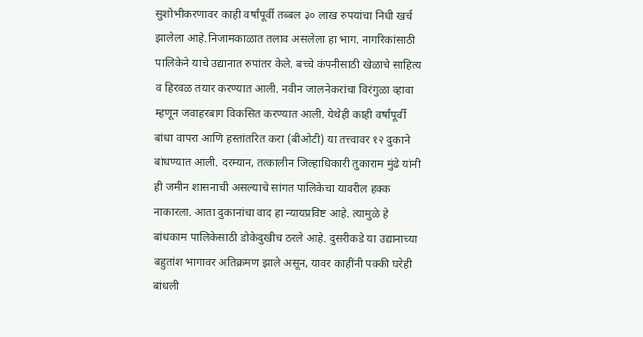सुशोभीकरणावर काही वर्षांपूर्वी तब्बल ३० लाख रुपयांचा निधी खर्च झालेला आहे.निजामकाळात तलाव असलेला हा भाग. नागरिकांसाठी पालिकेने याचे उद्यानात रुपांतर केले. बच्चे कंपनीसाठी खेळाचे साहित्य व हिरवळ तयार करण्यात आली. नवीन जालनेकरांचा विरंगुळा व्हावा म्हणून जवाहरबाग विकसित करण्यात आली. येथेही काही वर्षांपूर्वी बांधा वापरा आणि हस्तांतरित करा (बीओटी) या तत्त्वावर १२ दुकाने बांधण्यात आली. दरम्यान, तत्कालीन जिल्हाधिकारी तुकाराम मुंढे यांनी ही जमीन शासनाची असल्याचे सांगत पालिकेचा यावरील हक्क नाकारला. आता दुकानांचा वाद हा न्यायप्रविष्ट आहे. त्यामुळे हे बांधकाम पालिकेसाठी डोकेदुखीच ठरले आहे. दुसरीकडे या उद्यानाच्या बहुतांश भागावर अतिक्रमण झाले असून, यावर काहींनी पक्की घरेही बांधली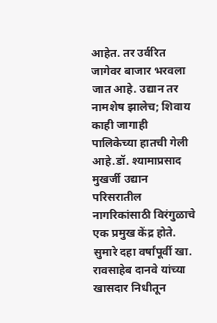आहेत. तर उर्वरित जागेवर बाजार भरवला जात आहे. उद्यान तर नामशेष झालेच; शिवाय काही जागाही पालिकेच्या हातची गेली आहे.डॉ. श्यामाप्रसाद मुखर्जी उद्यान परिसरातील नागरिकांसाठी विरंगुळाचे एक प्रमुख केंद्र होते. सुमारे दहा वर्षांपूर्वी खा. रावसाहेब दानवे यांच्या खासदार निधीतून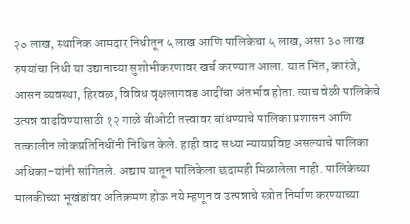२० लाख, स्थानिक आमदार निधीतून ५ लाख आणि पालिकेचा ५ लाख, असा ३० लाख रुपयांचा निधी या उद्यानाच्या सुशोभीकरणावर खर्च करण्यात आला. यात भिंत, कारंजे, आसन व्यवस्था, हिरवळ, विविध वृक्षलागवड आदींचा अंतर्भाव होता. त्याच वेळी पालिकेचे उत्पन्न वाढविण्यासाठी १२ गाळे बीओटी तत्त्वावर बांधण्याचे पालिका प्रशासन आणि तत्कालीन लोकप्रतिनिधींनी निश्चित केले. हाही वाद सध्या न्यायप्रविष्ट असल्याचे पालिका अधिका-यांनी सांगितले. अद्याप यातून पालिकेला छदामही मिळालेला नाही. पालिकेच्या मालकीच्या भूखंडांवर अतिक्रमण होऊ नये म्हणून व उत्पन्नाचे स्त्रोत निर्माण करण्याच्या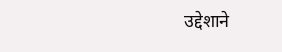उद्देशाने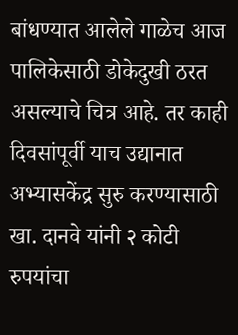बांधण्यात आलेले गाळेच आज पालिकेसाठी डोकेदुखी ठरत असल्याचे चित्र आहे. तर काही दिवसांपूर्वी याच उद्यानात अभ्यासकेंद्र सुरु करण्यासाठी खा. दानवे यांनी २ कोटी रुपयांचा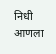निधी आणला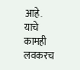आहे. याचे कामही लवकरच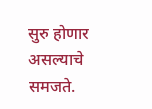सुरु होणार असल्याचे समजते.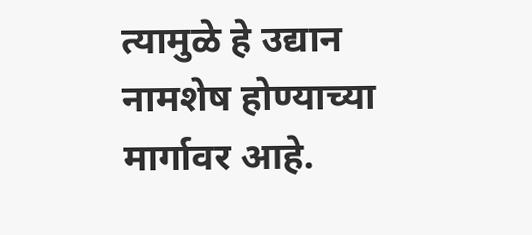त्यामुळे हे उद्यान नामशेष होण्याच्या मार्गावर आहे.